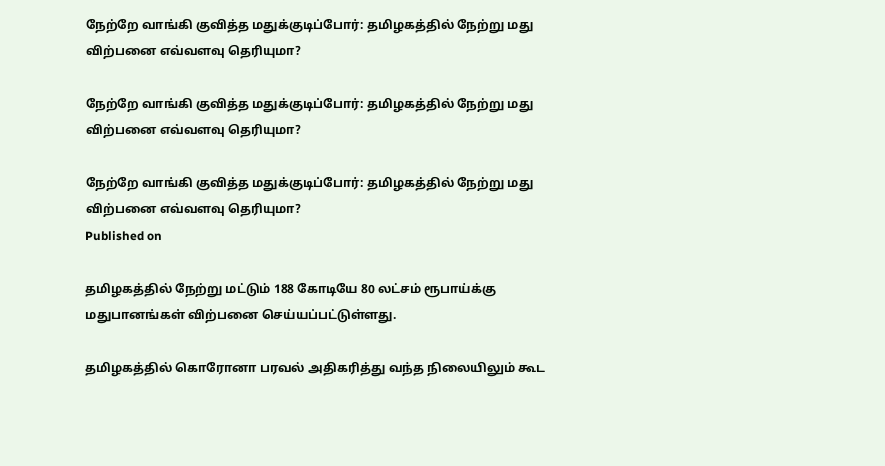நேற்றே வாங்கி குவித்த மதுக்குடிப்போர்: தமிழகத்தில் நேற்று மது விற்பனை எவ்வளவு தெரியுமா?

நேற்றே வாங்கி குவித்த மதுக்குடிப்போர்: தமிழகத்தில் நேற்று மது விற்பனை எவ்வளவு தெரியுமா?

நேற்றே வாங்கி குவித்த மதுக்குடிப்போர்: தமிழகத்தில் நேற்று மது விற்பனை எவ்வளவு தெரியுமா?
Published on

தமிழகத்தில் நேற்று மட்டும் 188 கோடியே 80 லட்சம் ரூபாய்க்கு மதுபானங்கள் விற்பனை செய்யப்பட்டுள்ளது.

தமிழகத்தில் கொரோனா பரவல் அதிகரித்து வந்த நிலையிலும் கூட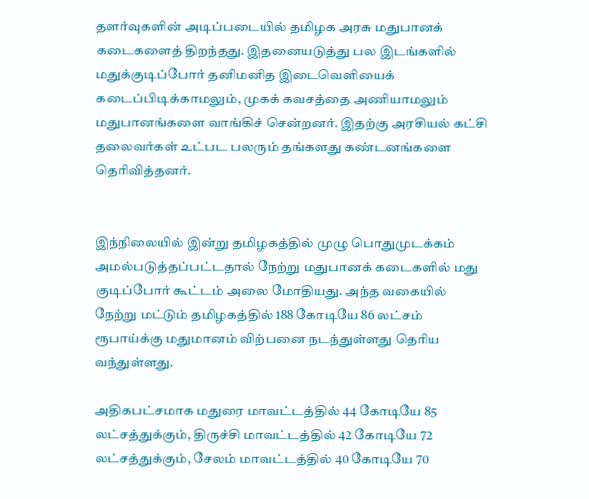தளர்வுகளின் அடிப்படையில் தமிழக அரசு மதுபானக் கடைகளைத் திறந்தது. இதனையடுத்து பல இடங்களில் மதுக்குடிப்போர் தனிமனித இடைவெளியைக் கடைப்பிடிக்காமலும், முகக் கவசத்தை அணியாமலும் மதுபானங்களை வாங்கிச் சென்றனர். இதற்கு அரசியல் கட்சி தலைவர்கள் உட்பட பலரும் தங்களது கண்டனங்களை தெரிவித்தனர்.


இந்நிலையில் இன்று தமிழகத்தில் முழு பொதுமுடக்கம் அமல்படுத்தப்பட்டதால் நேற்று மதுபானக் கடைகளில் மது குடிப்போர் கூட்டம் அலை மோதியது. அந்த வகையில் நேற்று மட்டும் தமிழகத்தில் 188 கோடியே 86 லட்சம் ரூபாய்க்கு மதுமானம் விற்பனை நடந்துள்ளது தெரிய வந்துள்ளது.

அதிகபட்சமாக மதுரை மாவட்டத்தில் 44 கோடியே 85 லட்சத்துக்கும், திருச்சி மாவட்டத்தில் 42 கோடியே 72 லட்சத்துக்கும், சேலம் மாவட்டத்தில் 40 கோடியே 70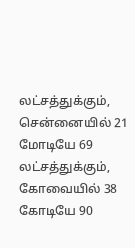லட்சத்துக்கும், சென்னையில் 21 மோடியே 69 லட்சத்துக்கும், கோவையில் 38 கோடியே 90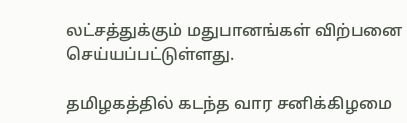லட்சத்துக்கும் மதுபானங்கள் விற்பனை செய்யப்பட்டுள்ளது.

தமிழகத்தில் கடந்த வார சனிக்கிழமை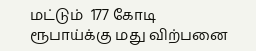மட்டும்  177 கோடி ரூபாய்க்கு மது விற்பனை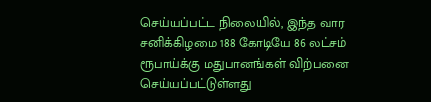செய்யப்பட்ட நிலையில், இந்த வார சனிக்கிழமை 188 கோடியே 86 லட்சம் ரூபாய்க்கு மதுபானங்கள் விற்பனை செய்யப்பட்டுள்ளது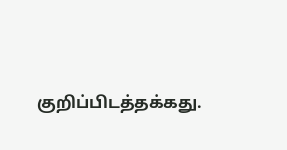குறிப்பிடத்தக்கது.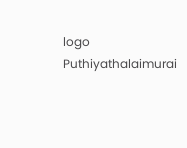logo
Puthiyathalaimurai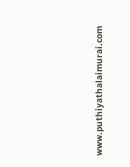www.puthiyathalaimurai.com